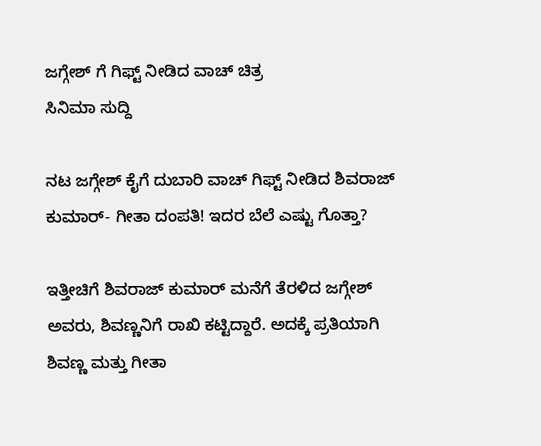ಜಗ್ಗೇಶ್ ಗೆ ಗಿಫ್ಟ್ ನೀಡಿದ ವಾಚ್ ಚಿತ್ರ
ಸಿನಿಮಾ ಸುದ್ದಿ

ನಟ ಜಗ್ಗೇಶ್ ಕೈಗೆ ದುಬಾರಿ ವಾಚ್ ಗಿಫ್ಟ್ ನೀಡಿದ ಶಿವರಾಜ್ ಕುಮಾರ್- ಗೀತಾ ದಂಪತಿ! ಇದರ ಬೆಲೆ ಎಷ್ಟು ಗೊತ್ತಾ?

ಇತ್ತೀಚಿಗೆ ಶಿವರಾಜ್ ಕುಮಾರ್ ಮನೆಗೆ ತೆರಳಿದ ಜಗ್ಗೇಶ್ ಅವರು, ಶಿವಣ್ಣನಿಗೆ ರಾಖಿ ಕಟ್ಟಿದ್ದಾರೆ. ಅದಕ್ಕೆ ಪ್ರತಿಯಾಗಿ ಶಿವಣ್ಣ ಮತ್ತು ಗೀತಾ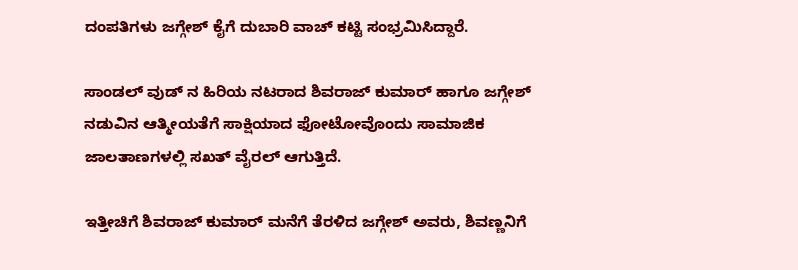ದಂಪತಿಗಳು ಜಗ್ಗೇಶ್ ಕೈಗೆ ದುಬಾರಿ ವಾಚ್ ಕಟ್ಟಿ ಸಂಭ್ರಮಿಸಿದ್ದಾರೆ.

ಸಾಂಡಲ್ ವುಡ್ ನ ಹಿರಿಯ ನಟರಾದ ಶಿವರಾಜ್ ಕುಮಾರ್ ಹಾಗೂ ಜಗ್ಗೇಶ್ ನಡುವಿನ ಆತ್ಮೀಯತೆಗೆ ಸಾಕ್ಷಿಯಾದ ಫೋಟೋವೊಂದು ಸಾಮಾಜಿಕ ಜಾಲತಾಣಗಳಲ್ಲಿ ಸಖತ್ ವೈರಲ್ ಆಗುತ್ತಿದೆ.

ಇತ್ತೀಚಿಗೆ ಶಿವರಾಜ್ ಕುಮಾರ್ ಮನೆಗೆ ತೆರಳಿದ ಜಗ್ಗೇಶ್ ಅವರು, ಶಿವಣ್ಣನಿಗೆ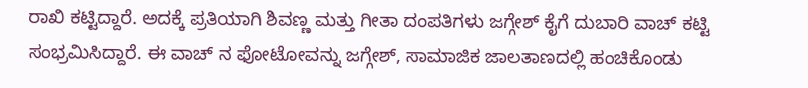ರಾಖಿ ಕಟ್ಟಿದ್ದಾರೆ. ಅದಕ್ಕೆ ಪ್ರತಿಯಾಗಿ ಶಿವಣ್ಣ ಮತ್ತು ಗೀತಾ ದಂಪತಿಗಳು ಜಗ್ಗೇಶ್ ಕೈಗೆ ದುಬಾರಿ ವಾಚ್ ಕಟ್ಟಿ ಸಂಭ್ರಮಿಸಿದ್ದಾರೆ. ಈ ವಾಚ್ ನ ಫೋಟೋವನ್ನು ಜಗ್ಗೇಶ್, ಸಾಮಾಜಿಕ ಜಾಲತಾಣದಲ್ಲಿ ಹಂಚಿಕೊಂಡು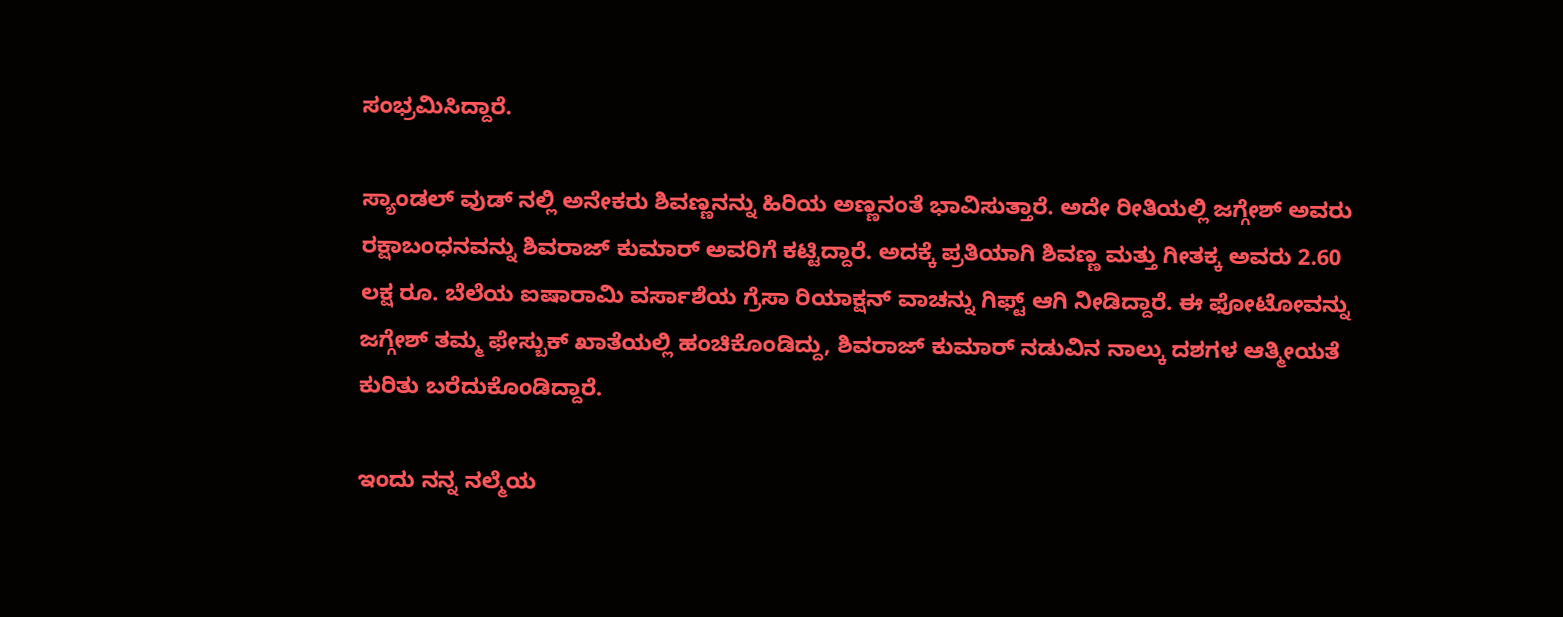ಸಂಭ್ರಮಿಸಿದ್ದಾರೆ.

ಸ್ಯಾಂಡಲ್ ವುಡ್ ನಲ್ಲಿ ಅನೇಕರು ಶಿವಣ್ಣನನ್ನು ಹಿರಿಯ ಅಣ್ಣನಂತೆ ಭಾವಿಸುತ್ತಾರೆ. ಅದೇ ರೀತಿಯಲ್ಲಿ ಜಗ್ಗೇಶ್ ಅವರು ರಕ್ಷಾಬಂಧನವನ್ನು ಶಿವರಾಜ್ ಕುಮಾರ್ ಅವರಿಗೆ ಕಟ್ಟಿದ್ದಾರೆ. ಅದಕ್ಕೆ ಪ್ರತಿಯಾಗಿ ಶಿವಣ್ಣ ಮತ್ತು ಗೀತಕ್ಕ ಅವರು 2.60 ಲಕ್ಷ ರೂ. ಬೆಲೆಯ ಐಷಾರಾಮಿ ವರ್ಸಾಶೆಯ ಗ್ರೆಸಾ ರಿಯಾಕ್ಷನ್ ವಾಚನ್ನು ಗಿಫ್ಟ್ ಆಗಿ ನೀಡಿದ್ದಾರೆ. ಈ ಫೋಟೋವನ್ನು ಜಗ್ಗೇಶ್ ತಮ್ಮ ಫೇಸ್ಬುಕ್ ಖಾತೆಯಲ್ಲಿ ಹಂಚಿಕೊಂಡಿದ್ದು, ಶಿವರಾಜ್ ಕುಮಾರ್ ನಡುವಿನ ನಾಲ್ಕು ದಶಗಳ ಆತ್ಮೀಯತೆ ಕುರಿತು ಬರೆದುಕೊಂಡಿದ್ದಾರೆ.

ಇಂದು ನನ್ನ ನಲ್ಮೆಯ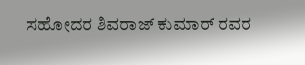ಸಹೋದರ ಶಿವರಾಜ್ ಕುಮಾರ್ ರವರ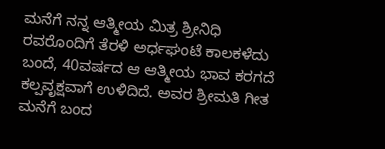ಮನೆಗೆ ನನ್ನ ಆತ್ಮೀಯ ಮಿತ್ರ ಶ್ರೀನಿಧಿ ರವರೊಂದಿಗೆ ತೆರಳಿ ಅರ್ಧಘಂಟೆ ಕಾಲಕಳೆದು ಬಂದೆ, 40ವರ್ಷದ ಆ ಆತ್ಮೀಯ ಭಾವ ಕರಗದೆ ಕಲ್ಪವೃಕ್ಷವಾಗೆ ಉಳಿದಿದೆ. ಅವರ ಶ್ರೀಮತಿ ಗೀತ ಮನೆಗೆ ಬಂದ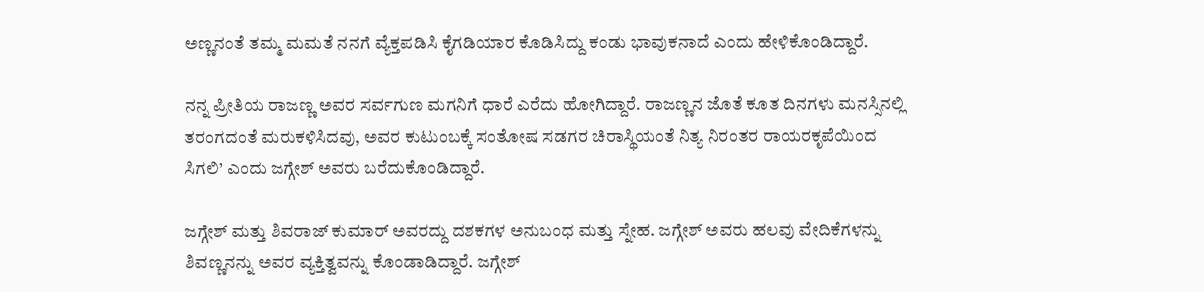ಅಣ್ಣನಂತೆ ತಮ್ಮ ಮಮತೆ ನನಗೆ ವ್ಯೆಕ್ತಪಡಿಸಿ ಕೈಗಡಿಯಾರ ಕೊಡಿಸಿದ್ದು ಕಂಡು ಭಾವುಕನಾದೆ ಎಂದು ಹೇಳಿಕೊಂಡಿದ್ದಾರೆ.

ನನ್ನ ಪ್ರೀತಿಯ ರಾಜಣ್ಣ ಅವರ ಸರ್ವಗುಣ ಮಗನಿಗೆ ಧಾರೆ ಎರೆದು ಹೋಗಿದ್ದಾರೆ. ರಾಜಣ್ಣನ ಜೊತೆ ಕೂತ ದಿನಗಳು ಮನಸ್ಸಿನಲ್ಲಿ ತರಂಗದಂತೆ ಮರುಕಳಿಸಿದವು, ಅವರ ಕುಟುಂಬಕ್ಕೆ ಸಂತೋಷ ಸಡಗರ ಚಿರಾಸ್ಥಿಯಂತೆ ನಿತ್ಯ ನಿರಂತರ ರಾಯರಕೃಪೆಯಿಂದ ಸಿಗಲಿ’ ಎಂದು ಜಗ್ಗೇಶ್ ಅವರು ಬರೆದುಕೊಂಡಿದ್ದಾರೆ.

ಜಗ್ಗೇಶ್ ಮತ್ತು ಶಿವರಾಜ್ ಕುಮಾರ್ ಅವರದ್ದು ದಶಕಗಳ ಅನುಬಂಧ ಮತ್ತು ಸ್ನೇಹ. ಜಗ್ಗೇಶ್ ಅವರು ಹಲವು ವೇದಿಕೆಗಳನ್ನು ಶಿವಣ್ಣನನ್ನು ಅವರ ವ್ಯಕ್ತಿತ್ವವನ್ನು ಕೊಂಡಾಡಿದ್ದಾರೆ. ಜಗ್ಗೇಶ್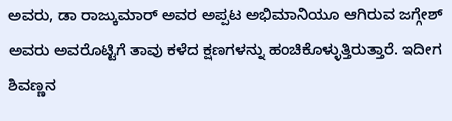ಅವರು, ಡಾ ರಾಜ್ಕುಮಾರ್ ಅವರ ಅಪ್ಪಟ ಅಭಿಮಾನಿಯೂ ಆಗಿರುವ ಜಗ್ಗೇಶ್ ಅವರು ಅವರೊಟ್ಟಿಗೆ ತಾವು ಕಳೆದ ಕ್ಷಣಗಳನ್ನು ಹಂಚಿಕೊಳ್ಳುತ್ತಿರುತ್ತಾರೆ. ಇದೀಗ ಶಿವಣ್ಣನ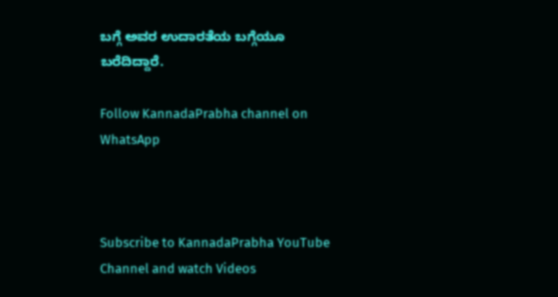ಬಗ್ಗೆ ಅವರ ಉದಾರತೆಯ ಬಗ್ಗೆಯೂ ಬರೆದಿದ್ದಾರೆ.

Follow KannadaPrabha channel on WhatsApp



Subscribe to KannadaPrabha YouTube Channel and watch Videos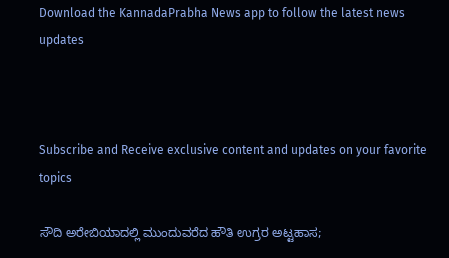Download the KannadaPrabha News app to follow the latest news updates



Subscribe and Receive exclusive content and updates on your favorite topics

ಸೌದಿ ಅರೇಬಿಯಾದಲ್ಲಿ ಮುಂದುವರೆದ ಹೌತಿ ಉಗ್ರರ ಅಟ್ಟಹಾಸ;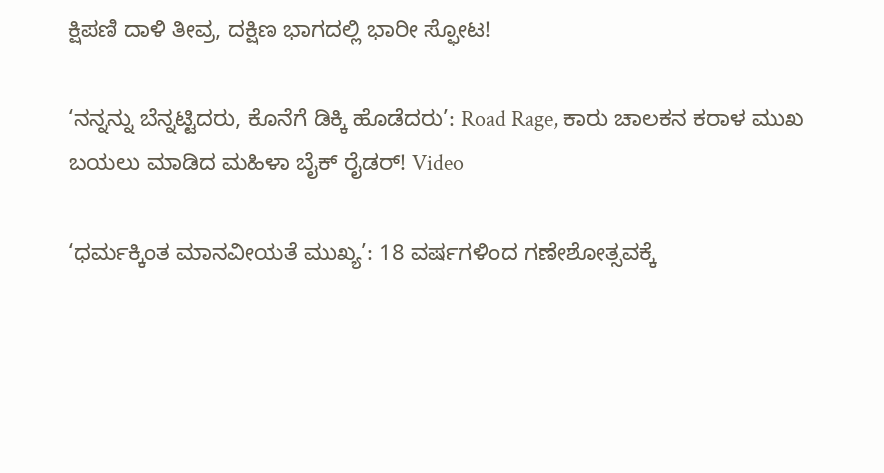ಕ್ಷಿಪಣಿ ದಾಳಿ ತೀವ್ರ, ದಕ್ಷಿಣ ಭಾಗದಲ್ಲಿ ಭಾರೀ ಸ್ಫೋಟ!

‘ನನ್ನನ್ನು ಬೆನ್ನಟ್ಟಿದರು, ಕೊನೆಗೆ ಡಿಕ್ಕಿ ಹೊಡೆದರು’: Road Rage, ಕಾರು ಚಾಲಕನ ಕರಾಳ ಮುಖ ಬಯಲು ಮಾಡಿದ ಮಹಿಳಾ ಬೈಕ್ ರೈಡರ್! Video

‘ಧರ್ಮಕ್ಕಿಂತ ಮಾನವೀಯತೆ ಮುಖ್ಯ’: 18 ವರ್ಷಗಳಿಂದ ಗಣೇಶೋತ್ಸವಕ್ಕೆ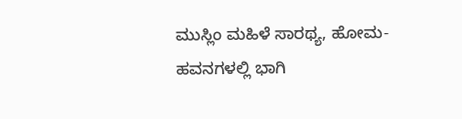ಮುಸ್ಲಿಂ ಮಹಿಳೆ ಸಾರಥ್ಯ, ಹೋಮ-ಹವನಗಳಲ್ಲಿ ಭಾಗಿ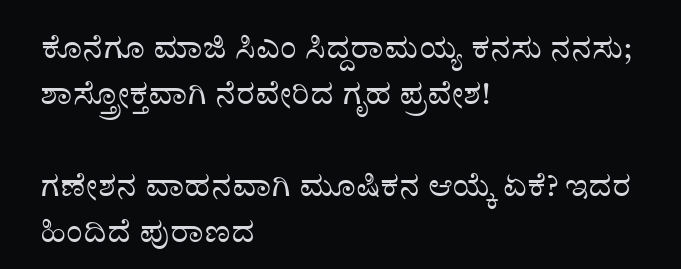ಕೊನೆಗೂ ಮಾಜಿ ಸಿಎಂ ಸಿದ್ದರಾಮಯ್ಯ ಕನಸು ನನಸು; ಶಾಸ್ತ್ರೋಕ್ತವಾಗಿ ನೆರವೇರಿದ ಗೃಹ ಪ್ರವೇಶ!

ಗಣೇಶನ ವಾಹನವಾಗಿ ಮೂಷಿಕನ ಆಯ್ಕೆ ಏಕೆ? ಇದರ ಹಿಂದಿದೆ ಪುರಾಣದ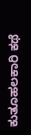ಕುತೂಹಲಕಾರಿ ಕಥೆ